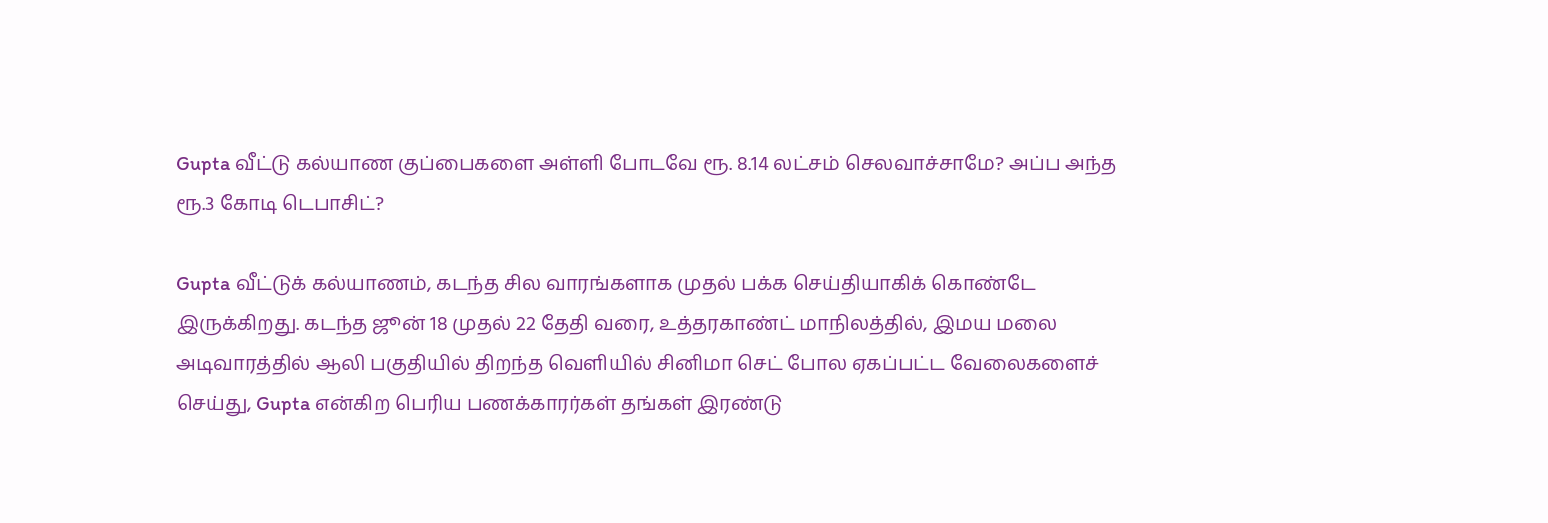Gupta வீட்டு கல்யாண குப்பைகளை அள்ளி போடவே ரூ. 8.14 லட்சம் செலவாச்சாமே? அப்ப அந்த ரூ.3 கோடி டெபாசிட்?

Gupta வீட்டுக் கல்யாணம், கடந்த சில வாரங்களாக முதல் பக்க செய்தியாகிக் கொண்டே இருக்கிறது. கடந்த ஜூன் 18 முதல் 22 தேதி வரை, உத்தரகாண்ட் மாநிலத்தில், இமய மலை அடிவாரத்தில் ஆலி பகுதியில் திறந்த வெளியில் சினிமா செட் போல ஏகப்பட்ட வேலைகளைச் செய்து, Gupta என்கிற பெரிய பணக்காரர்கள் தங்கள் இரண்டு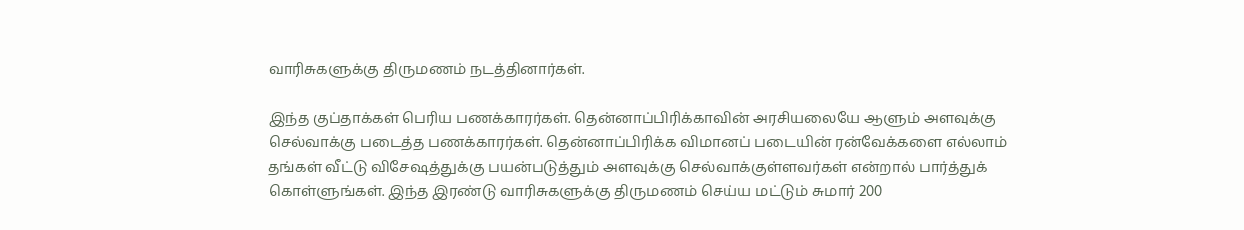வாரிசுகளுக்கு திருமணம் நடத்தினார்கள்.

இந்த குப்தாக்கள் பெரிய பணக்காரர்கள். தென்னாப்பிரிக்காவின் அரசியலையே ஆளும் அளவுக்கு செல்வாக்கு படைத்த பணக்காரர்கள். தென்னாப்பிரிக்க விமானப் படையின் ரன்வேக்களை எல்லாம் தங்கள் வீட்டு விசேஷத்துக்கு பயன்படுத்தும் அளவுக்கு செல்வாக்குள்ளவர்கள் என்றால் பார்த்துக் கொள்ளுங்கள். இந்த இரண்டு வாரிசுகளுக்கு திருமணம் செய்ய மட்டும் சுமார் 200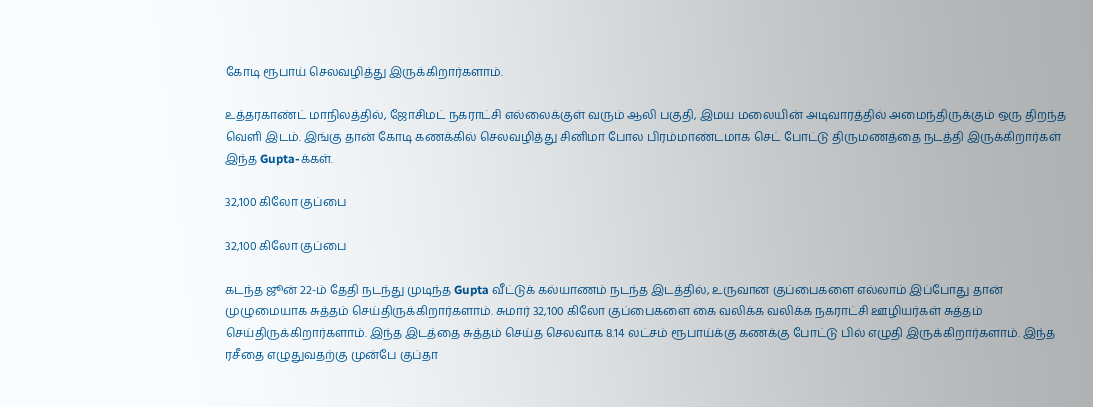கோடி ரூபாய் செலவழித்து இருக்கிறார்களாம்.

உத்தரகாண்ட் மாநிலத்தில், ஜோசிமட் நகராட்சி எல்லைக்குள் வரும் ஆலி பகுதி, இமய மலையின் அடிவாரத்தில் அமைந்திருக்கும் ஒரு திறந்த வெளி இடம். இங்கு தான் கோடி கணக்கில் செலவழித்து சினிமா போல பிரம்மாண்டமாக செட் போட்டு திருமணத்தை நடத்தி இருக்கிறார்கள் இந்த Gupta-க்கள்.

32,100 கிலோ குப்பை

32,100 கிலோ குப்பை

கடந்த ஜூன் 22-ம் தேதி நடந்து முடிந்த Gupta வீட்டுக் கல்யாணம் நடந்த இடத்தில், உருவான குப்பைகளை எல்லாம் இப்போது தான் முழுமையாக சுத்தம் செய்திருக்கிறார்களாம். சுமார் 32,100 கிலோ குப்பைகளை கை வலிக்க வலிக்க நகராட்சி ஊழியர்கள் சுத்தம் செய்திருக்கிறார்களாம். இந்த இடத்தை சுத்தம் செய்த செலவாக 8.14 லட்சம் ரூபாய்க்கு கணக்கு போட்டு பில் எழுதி இருக்கிறார்களாம். இந்த ரசீதை எழுதுவதற்கு முன்பே குப்தா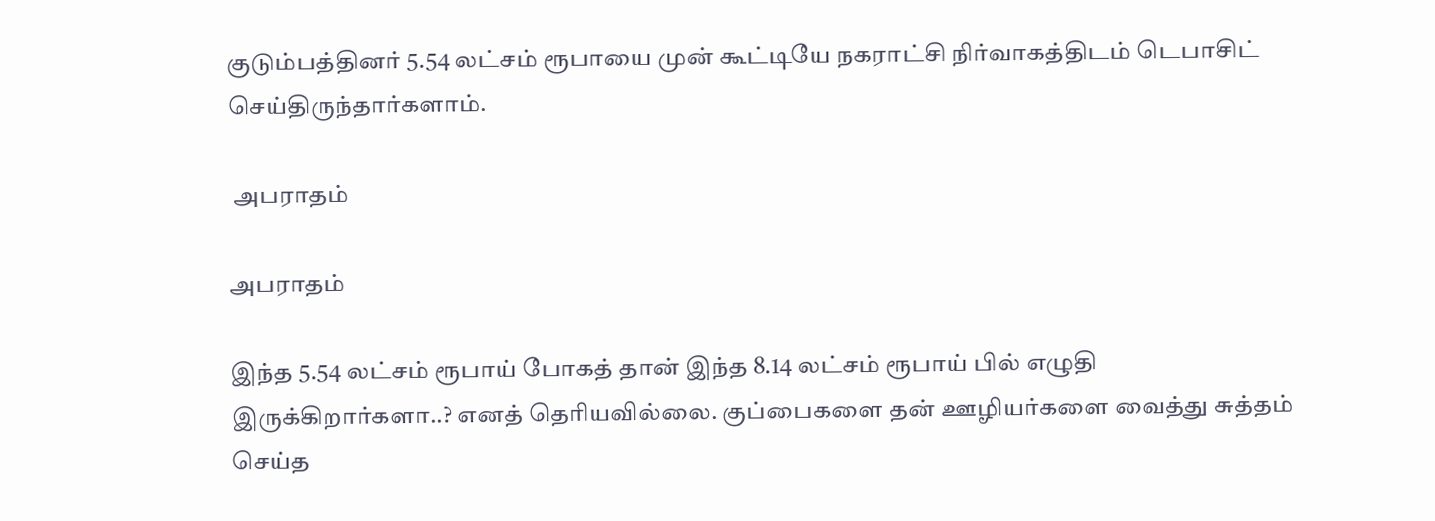குடும்பத்தினர் 5.54 லட்சம் ரூபாயை முன் கூட்டியே நகராட்சி நிர்வாகத்திடம் டெபாசிட் செய்திருந்தார்களாம்.

 அபராதம்

அபராதம்

இந்த 5.54 லட்சம் ரூபாய் போகத் தான் இந்த 8.14 லட்சம் ரூபாய் பில் எழுதி இருக்கிறார்களா..? எனத் தெரியவில்லை. குப்பைகளை தன் ஊழியர்களை வைத்து சுத்தம் செய்த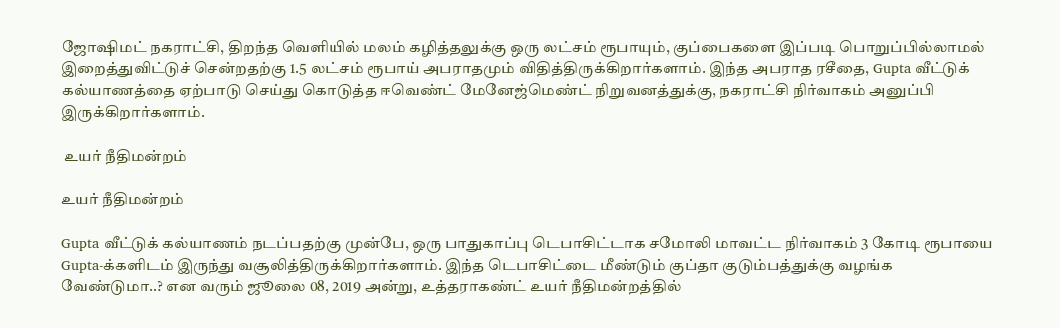ஜோஷிமட் நகராட்சி, திறந்த வெளியில் மலம் கழித்தலுக்கு ஒரு லட்சம் ரூபாயும், குப்பைகளை இப்படி பொறுப்பில்லாமல் இறைத்துவிட்டுச் சென்றதற்கு 1.5 லட்சம் ரூபாய் அபராதமும் விதித்திருக்கிறார்களாம். இந்த அபராத ரசீதை, Gupta வீட்டுக் கல்யாணத்தை ஏற்பாடு செய்து கொடுத்த ஈவெண்ட் மேனேஜ்மெண்ட் நிறுவனத்துக்கு, நகராட்சி நிர்வாகம் அனுப்பி இருக்கிறார்களாம்.

 உயர் நீதிமன்றம்

உயர் நீதிமன்றம்

Gupta வீட்டுக் கல்யாணம் நடப்பதற்கு முன்பே, ஒரு பாதுகாப்பு டெபாசிட்டாக சமோலி மாவட்ட நிர்வாகம் 3 கோடி ரூபாயை Gupta-க்களிடம் இருந்து வசூலித்திருக்கிறார்களாம். இந்த டெபாசிட்டை மீண்டும் குப்தா குடும்பத்துக்கு வழங்க வேண்டுமா..? என வரும் ஜூலை 08, 2019 அன்று, உத்தராகண்ட் உயர் நீதிமன்றத்தில்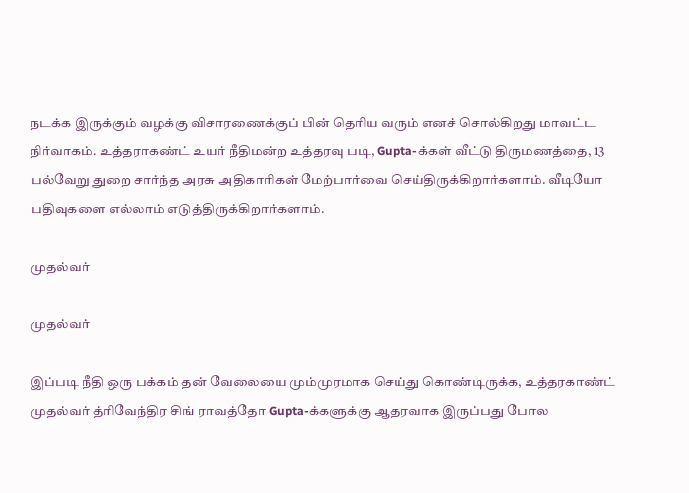நடக்க இருக்கும் வழக்கு விசாரணைக்குப் பின் தெரிய வரும் எனச் சொல்கிறது மாவட்ட நிர்வாகம். உத்தராகண்ட் உயர் நீதிமன்ற உத்தரவு படி, Gupta-க்கள் வீட்டு திருமணத்தை, 13 பல்வேறு துறை சார்ந்த அரசு அதிகாரிகள் மேற்பார்வை செய்திருக்கிறார்களாம். வீடியோ பதிவுகளை எல்லாம் எடுத்திருக்கிறார்களாம்.

முதல்வர்

முதல்வர்

இப்படி நீதி ஒரு பக்கம் தன் வேலையை மும்முரமாக செய்து கொண்டிருக்க, உத்தரகாண்ட் முதல்வர் த்ரிவேந்திர சிங் ராவத்தோ Gupta-க்களுக்கு ஆதரவாக இருப்பது போல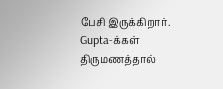பேசி இருக்கிறார். Gupta-க்கள் திருமணத்தால்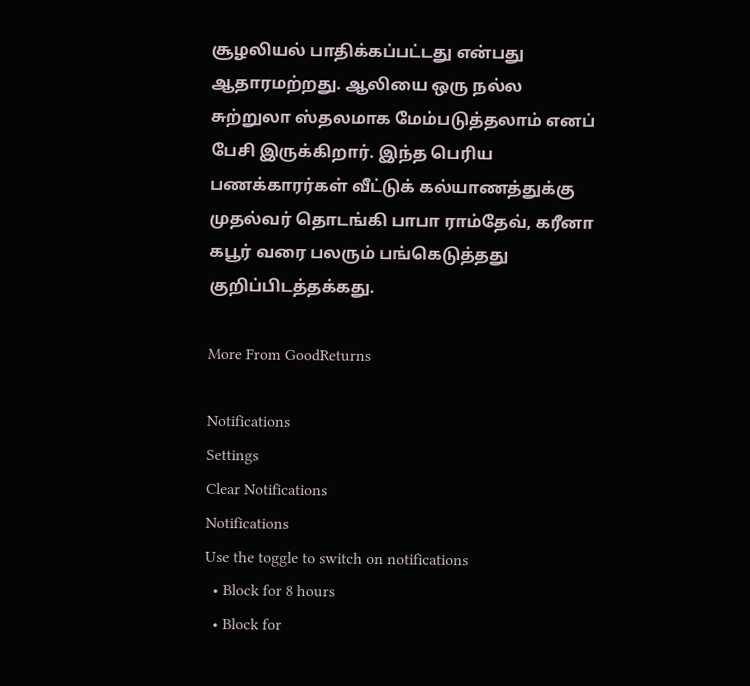சூழலியல் பாதிக்கப்பட்டது என்பது ஆதாரமற்றது. ஆலியை ஒரு நல்ல சுற்றுலா ஸ்தலமாக மேம்படுத்தலாம் எனப் பேசி இருக்கிறார். இந்த பெரிய பணக்காரர்கள் வீட்டுக் கல்யாணத்துக்கு முதல்வர் தொடங்கி பாபா ராம்தேவ், கரீனா கபூர் வரை பலரும் பங்கெடுத்தது குறிப்பிடத்தக்கது.

More From GoodReturns

Notifications
Settings
Clear Notifications
Notifications
Use the toggle to switch on notifications
  • Block for 8 hours
  • Block for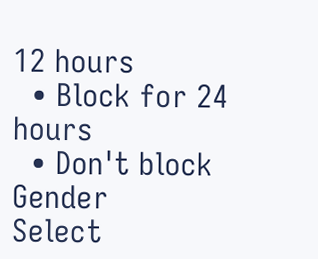12 hours
  • Block for 24 hours
  • Don't block
Gender
Select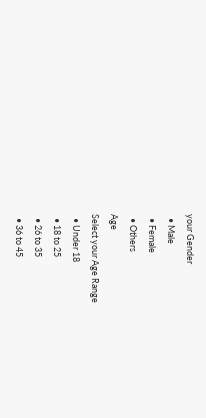your Gender
  • Male
  • Female
  • Others
Age
Select your Age Range
  • Under 18
  • 18 to 25
  • 26 to 35
  • 36 to 45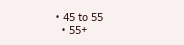• 45 to 55
  • 55+